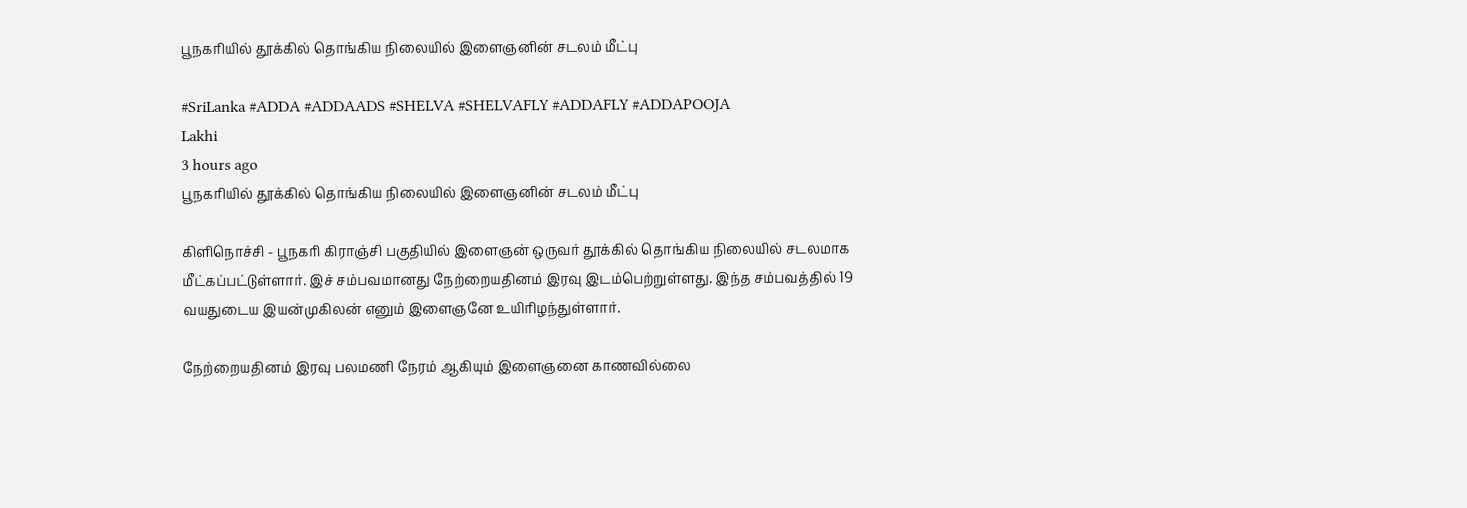பூநகரியில் தூக்கில் தொங்கிய நிலையில் இளைஞனின் சடலம் மீட்பு

#SriLanka #ADDA #ADDAADS #SHELVA #SHELVAFLY #ADDAFLY #ADDAPOOJA
Lakhi
3 hours ago
பூநகரியில் தூக்கில் தொங்கிய நிலையில் இளைஞனின் சடலம் மீட்பு

கிளிநொச்சி - பூநகரி கிராஞ்சி பகுதியில் இளைஞன் ஒருவர் தூக்கில் தொங்கிய நிலையில் சடலமாக மீட்கப்பட்டுள்ளார். இச் சம்பவமானது நேற்றையதினம் இரவு இடம்பெற்றுள்ளது. இந்த சம்பவத்தில் 19 வயதுடைய இயன்முகிலன் எனும் இளைஞனே உயிரிழந்துள்ளார்.

நேற்றையதினம் இரவு பலமணி நேரம் ஆகியும் இளைஞனை காணவில்லை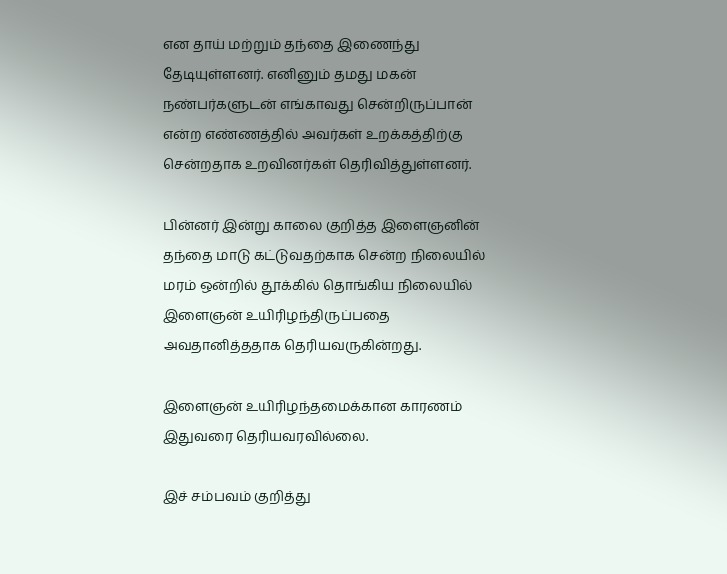என தாய் மற்றும் தந்தை இணைந்து தேடியுள்ளனர். எனினும் தமது மகன் நண்பர்களுடன் எங்காவது சென்றிருப்பான் என்ற எண்ணத்தில் அவர்கள் உறக்கத்திற்கு சென்றதாக உறவினர்கள் தெரிவித்துள்ளனர்.

பின்னர் இன்று காலை குறித்த இளைஞனின் தந்தை மாடு கட்டுவதற்காக சென்ற நிலையில் மரம் ஒன்றில் தூக்கில் தொங்கிய நிலையில் இளைஞன் உயிரிழந்திருப்பதை அவதானித்ததாக தெரியவருகின்றது.

இளைஞன் உயிரிழந்தமைக்கான காரணம் இதுவரை தெரியவரவில்லை.

இச் சம்பவம் குறித்து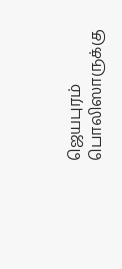ஜெயபுரம் பொலிஸாருக்கு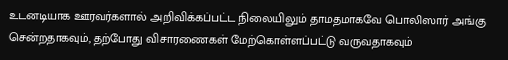உடனடியாக ஊரவர்களால் அறிவிக்கப்பட்ட நிலையிலும் தாமதமாகவே பொலிஸார் அங்கு சென்றதாகவும், தற்போது விசாரணைகள் மேற்கொள்ளப்பட்டு வருவதாகவும்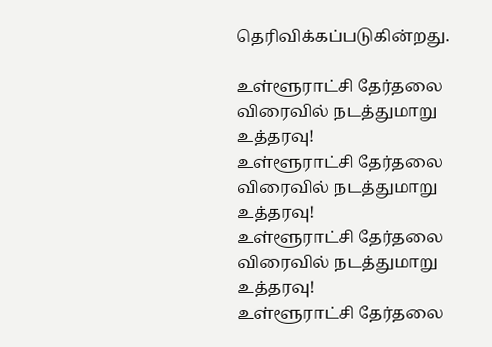தெரிவிக்கப்படுகின்றது.

உள்ளூராட்சி தேர்தலை விரைவில் நடத்துமாறு உத்தரவு!
உள்ளூராட்சி தேர்தலை விரைவில் நடத்துமாறு உத்தரவு!
உள்ளூராட்சி தேர்தலை விரைவில் நடத்துமாறு உத்தரவு!
உள்ளூராட்சி தேர்தலை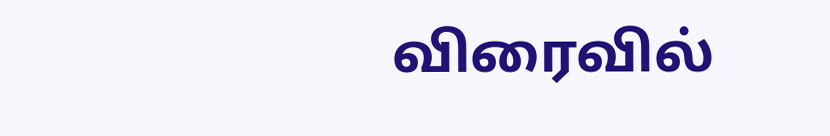விரைவில்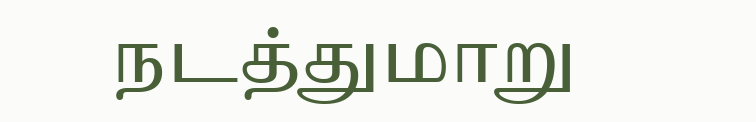நடத்துமாறு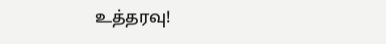உத்தரவு!